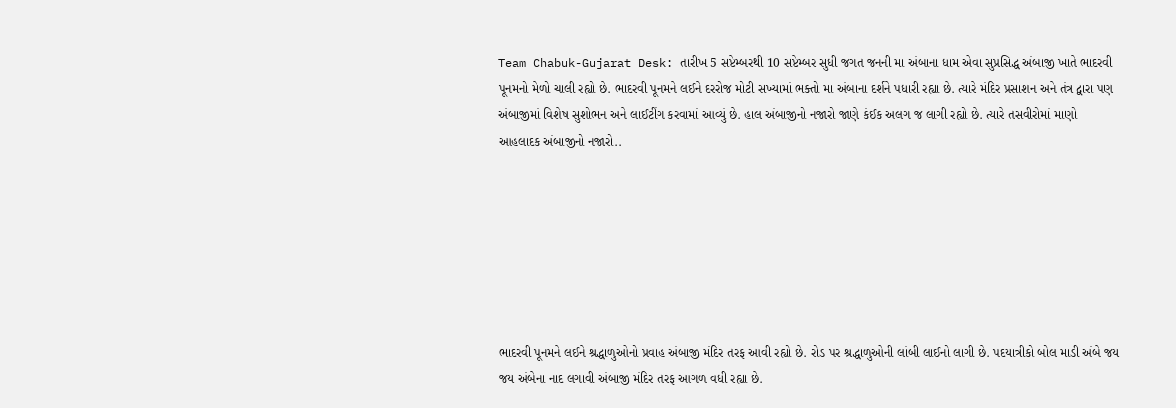Team Chabuk-Gujarat Desk: તારીખ 5 સપ્ટેમ્બરથી 10 સપ્ટેમ્બર સુધી જગત જનની મા અંબાના ધામ એવા સુપ્રસિદ્ધ અંબાજી ખાતે ભાદરવી પૂનમનો મેળો ચાલી રહ્યો છે. ભાદરવી પૂનમને લઈને દરરોજ મોટી સખ્યામાં ભક્તો મા અંબાના દર્શને પધારી રહ્યા છે. ત્યારે મંદિર પ્રસાશન અને તંત્ર દ્વારા પણ અંબાજીમાં વિશેષ સુશોભન અને લાઈટીંગ કરવામાં આવ્યું છે. હાલ અંબાજીનો નજારો જાણે કંઈક અલગ જ લાગી રહ્યો છે. ત્યારે તસવીરોમાં માણો આહલાદક અંબાજીનો નજારો..







ભાદરવી પૂનમને લઈને શ્રદ્ધાળુઓનો પ્રવાહ અંબાજી મંદિર તરફ આવી રહ્યો છે. રોડ પર શ્રદ્ધાળુઓની લાંબી લાઈનો લાગી છે. પદયાત્રીકો બોલ માડી અંબે જય જય અંબેના નાદ લગાવી અંબાજી મંદિર તરફ આગળ વધી રહ્યા છે.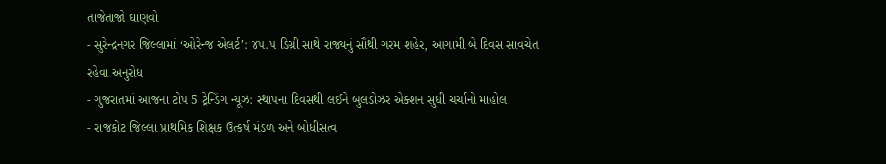તાજેતાજો ઘાણવો
- સુરેન્દ્રનગર જિલ્લામાં ‘ઓરેન્જ એલર્ટ’: ૪૫.૫ ડિગ્રી સાથે રાજ્યનું સૌથી ગરમ શહેર, આગામી બે દિવસ સાવચેત રહેવા અનુરોધ
- ગુજરાતમાં આજના ટોપ 5 ટ્રેન્ડિંગ ન્યૂઝ: સ્થાપના દિવસથી લઈને બુલડોઝર એક્શન સુધી ચર્ચાનો માહોલ
- રાજકોટ જિલ્લા પ્રાથમિક શિક્ષક ઉત્કર્ષ મંડળ અને બોધીસત્વ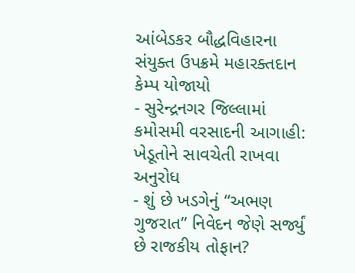આંબેડકર બૌદ્ધવિહારના સંયુક્ત ઉપક્રમે મહારક્તદાન કેમ્પ યોજાયો
- સુરેન્દ્રનગર જિલ્લામાં કમોસમી વરસાદની આગાહી: ખેડૂતોને સાવચેતી રાખવા અનુરોધ
- શું છે ખડગેનું “અભણ ગુજરાત” નિવેદન જેણે સર્જ્યું છે રાજકીય તોફાન?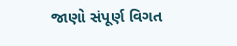જાણો સંપૂર્ણ વિગત